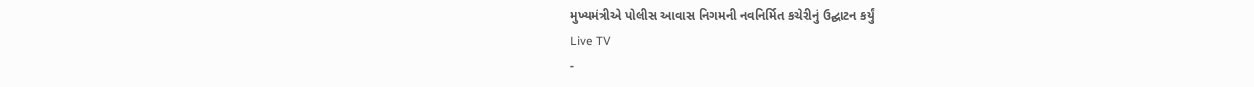મુખ્યમંત્રીએ પોલીસ આવાસ નિગમની નવનિર્મિત કચેરીનું ઉદ્ઘાટન કર્યું
Live TV
-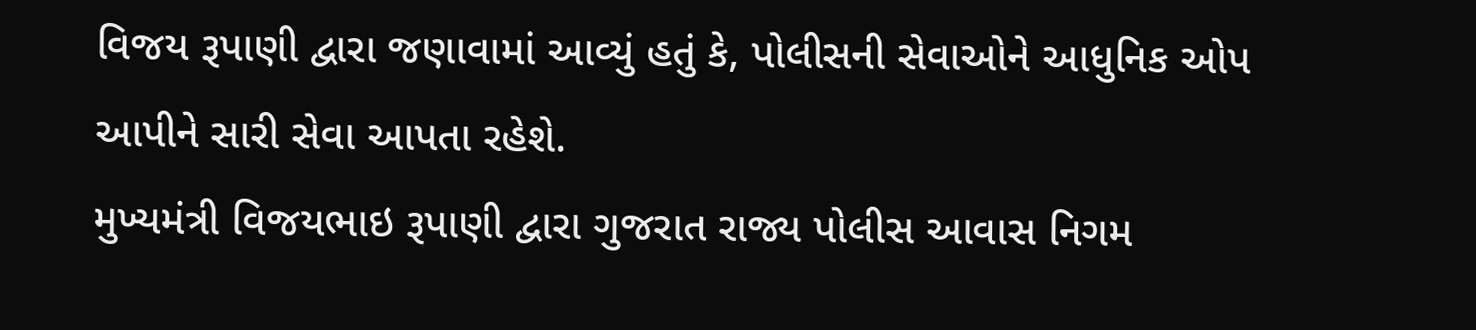વિજય રૂપાણી દ્વારા જણાવામાં આવ્યું હતું કે, પોલીસની સેવાઓને આધુનિક ઓપ આપીને સારી સેવા આપતા રહેશે.
મુખ્યમંત્રી વિજયભાઇ રૂપાણી દ્વારા ગુજરાત રાજ્ય પોલીસ આવાસ નિગમ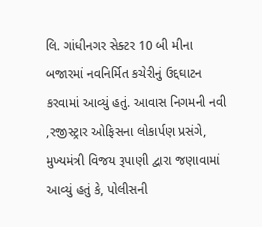લિ. ગાંધીનગર સેક્ટર 10 બી મીના બજારમાં નવનિર્મિત કચેરીનું ઉદ્દઘાટન કરવામાં આવ્યું હતું. આવાસ નિગમની નવી ,રજીસ્ટ્રાર ઓફિસના લોકાર્પણ પ્રસંગે, મુખ્યમંત્રી વિજય રૂપાણી દ્વારા જણાવામાં આવ્યું હતું કે, પોલીસની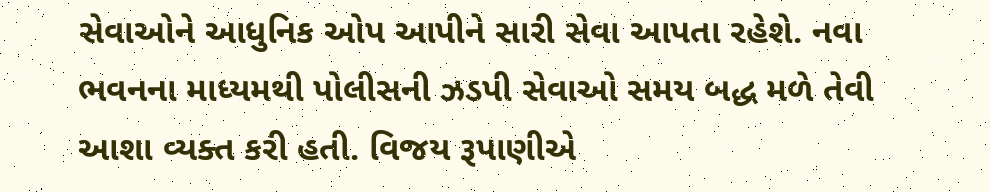સેવાઓને આધુનિક ઓપ આપીને સારી સેવા આપતા રહેશે. નવા ભવનના માધ્યમથી પોલીસની ઝડપી સેવાઓ સમય બદ્ધ મળે તેવી આશા વ્યક્ત કરી હતી. વિજય રૂપાણીએ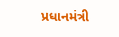પ્રધાનમંત્રી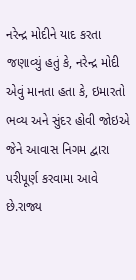નરેન્દ્ર મોદીને યાદ કરતા જણાવ્યું હતું કે, નરેન્દ્ર મોદી એવું માનતા હતા કે, ઇમારતો ભવ્ય અને સુંદર હોવી જોઇએ જેને આવાસ નિગમ દ્વારા પરીપૂર્ણ કરવામા આવે છે.રાજ્ય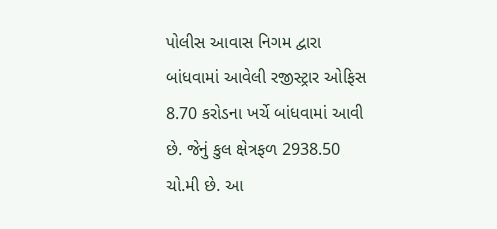પોલીસ આવાસ નિગમ દ્વારા બાંધવામાં આવેલી રજીસ્ટ્રાર ઓફિસ 8.70 કરોડના ખર્ચે બાંધવામાં આવી છે. જેનું કુલ ક્ષેત્રફળ 2938.50 ચો.મી છે. આ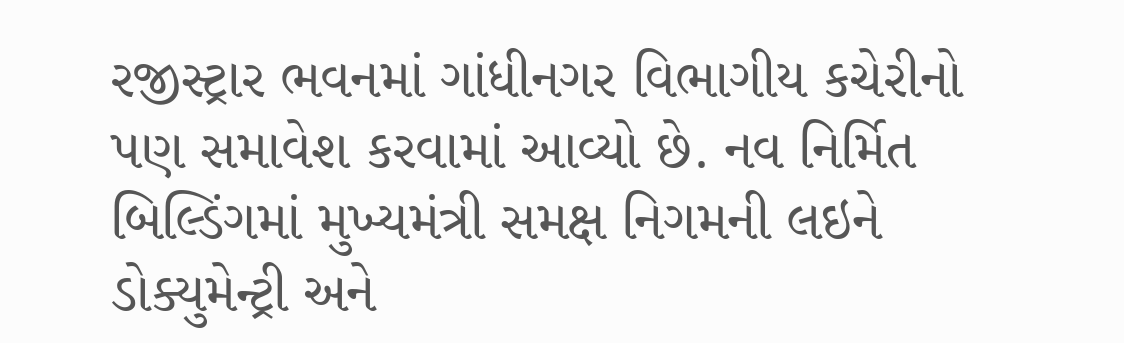રજીસ્ટ્રાર ભવનમાં ગાંધીનગર વિભાગીય કચેરીનો પણ સમાવેશ કરવામાં આવ્યો છે. નવ નિર્મિત બિલ્ડિંગમાં મુખ્યમંત્રી સમક્ષ નિગમની લઇને ડોક્યુમેન્ટ્રી અને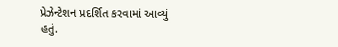પ્રેઝેન્ટેશન પ્રદર્શિત કરવામાં આવ્યું હતું.